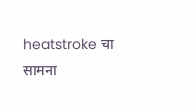heatstroke चा सामना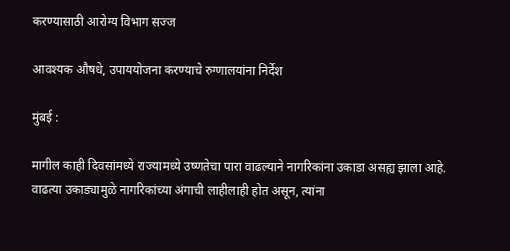करण्यासाठी आरोग्य विभाग सज्ज

आवश्यक औषधे, उपाययोजना करण्याचे रुग्णालयांना निर्देश

मुंबई :

मागील काही दिवसांमध्ये राज्यामध्ये उष्णतेचा पारा वाढल्याने नागरिकांना उकाडा असह्य झाला आहे. वाढत्या उकाड्यामुळे नागरिकांच्या अंगाची लाहीलाही होत असून, त्यांना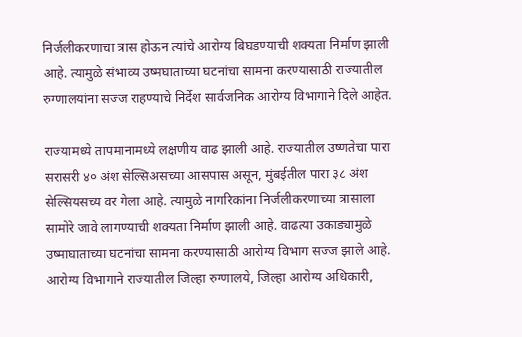निर्जलीकरणाचा त्रास होऊन त्यांचे आरोग्य बिघडण्याची शक्यता निर्माण झाली आहे. त्यामुळे संभाव्य उष्मघाताच्या घटनांचा सामना करण्यासाठी राज्यातील रुग्णालयांना सज्ज राहण्याचे निर्देश सार्वजनिक आरोग्य विभागाने दिले आहेत.

राज्यामध्ये तापमानामध्ये लक्षणीय वाढ झाली आहे. राज्यातील उष्णतेचा पारा सरासरी ४० अंश सेल्सिअसच्या आसपास असून, मुंबईतील पारा ३८ अंश सेल्सियसच्य वर गेला आहे. त्यामुळे नागरिकांना निर्जलीकरणाच्या त्रासाला सामोरे जावे लागण्याची शक्यता निर्माण झाली आहे. वाढत्या उकाड्यामुळे उष्माघाताच्या घटनांचा सामना करण्यासाठी आरोग्य विभाग सज्ज झाले आहे. आरोग्य विभागाने राज्यातील जिल्हा रुग्णालये, जिल्हा आरोग्य अधिकारी,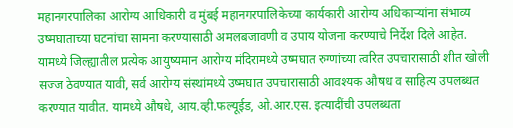महानगरपालिका आरोग्य आधिकारी व मुंबई महानगरपालिकेच्या कार्यकारी आरोग्य अधिकाऱ्यांना संभाव्य उष्मघाताच्या घटनांचा सामना करण्यासाठी अमलबजावणी व उपाय योजना करण्याचे निर्देश दिले आहेत. यामध्ये जिल्ह्यातील प्रत्येक आयुष्यमान आरोग्य मंदिरामध्ये उष्मघात रुग्णांच्या त्वरित उपचारासाठी शीत खोली सज्ज ठेवण्यात यावी, सर्व आरोग्य संस्थांमध्ये उष्मघात उपचारासाठी आवश्यक औषध व साहित्य उपलब्धत करण्यात यावीत. यामध्ये औषधे, आय.व्ही.फल्यूईड, ओ.आर.एस. इत्यादींची उपलब्धता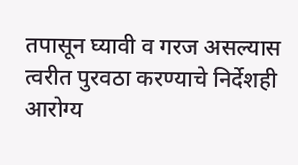तपासून घ्यावी व गरज असल्यास त्वरीत पुरवठा करण्याचे निर्देशही आरोग्य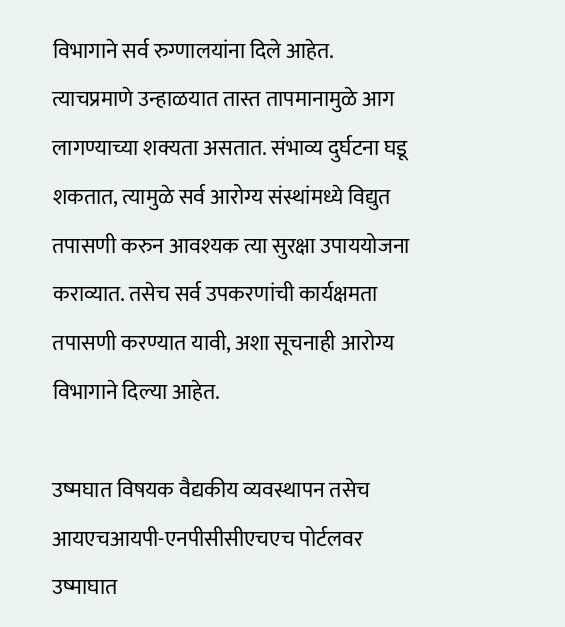विभागाने सर्व रुग्णालयांना दिले आहेत. त्याचप्रमाणे उन्हाळयात तास्त तापमानामुळे आग लागण्याच्या शक्यता असतात. संभाव्य दुर्घटना घडू शकतात, त्यामुळे सर्व आरोग्य संस्थांमध्ये विद्युत तपासणी करुन आवश्यक त्या सुरक्षा उपाययोजना कराव्यात. तसेच सर्व उपकरणांची कार्यक्षमता तपासणी करण्यात यावी, अशा सूचनाही आरोग्य विभागाने दिल्या आहेत.

उष्मघात विषयक वैद्यकीय व्यवस्थापन तसेच आयएचआयपी-एनपीसीसीएचएच पोर्टलवर उष्माघात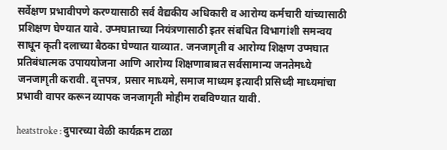सर्वेक्षण प्रभावीपणे करण्यासाठी सर्व वैद्यकीय अधिकारी व आरोग्य कर्मचारी यांच्यासाठी प्रशिक्षण घेण्यात यावे. उप्मघाताच्या नियंत्रणासाठी इतर संबधित विभागांशी समन्वय साधून कृती दलाच्या बैठका घेण्यात याव्यात. जनजागृती व आरोग्य शिक्षण उप्मघात प्रतिबंधात्मक उपाययोजना आणि आरोग्य शिक्षणाबाबत सर्वसामान्य जनतेमध्ये जनजागृती करावी. वृत्तपत्र, प्रसार माध्यमे, समाज माध्यम इत्यादी प्रसिध्दी माध्यमांचा प्रभावी वापर करून व्यापक जनजागृती मोहीम राबविण्यात यावी.

heatstroke : दुपारच्या वेळी कार्यक्रम टाळा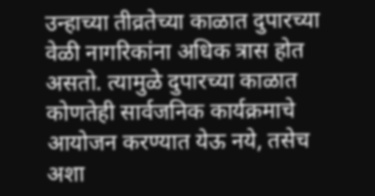उन्हाच्या तीव्रतेच्या काळात दुपारच्या वेळी नागरिकांना अधिक त्रास होत असतो. त्यामुळे दुपारच्या काळात कोणतेही सार्वजनिक कार्यक्रमाचे आयोजन करण्यात येऊ नये, तसेच अशा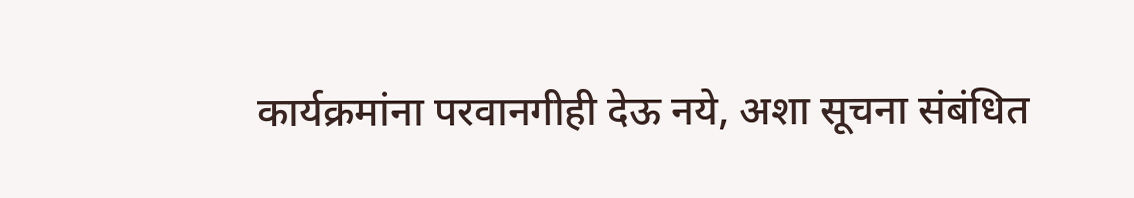कार्यक्रमांना परवानगीही देऊ नये, अशा सूचना संबंधित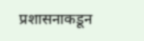प्रशासनाकडून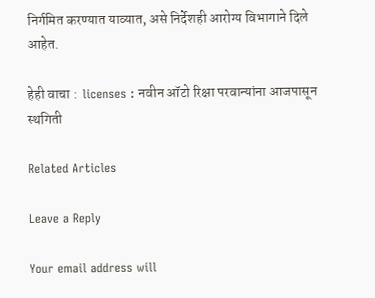निर्गमित करण्यात याव्यात, असे निर्देशही आरोग्य विभागाने दिले आहेत.

हेही वाचा :  licenses : नवीन ऑटो रिक्षा परवान्यांना आजपासून स्थगिती

Related Articles

Leave a Reply

Your email address will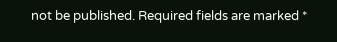not be published. Required fields are marked *